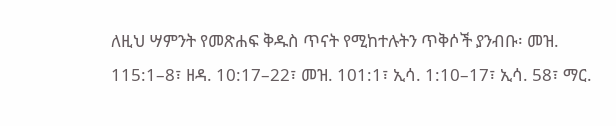ለዚህ ሣምንት የመጽሐፍ ቅዱስ ጥናት የሚከተሉትን ጥቅሶች ያንብቡ፡ መዝ. 115:1–8፣ ዘዳ. 10:17–22፣ መዝ. 101:1፣ ኢሳ. 1:10–17፣ ኢሳ. 58፣ ማር.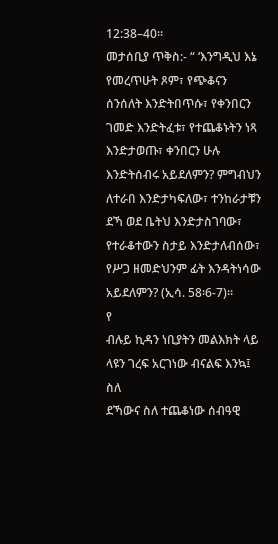12:38–40።
መታሰቢያ ጥቅስ:- “ ‘እንግዲህ እኔ የመረጥሁት ጾም፣ የጭቆናን ሰንሰለት እንድትበጥሱ፣ የቀንበርን ገመድ እንድትፈቱ፣ የተጨቆኑትን ነጻ እንድታወጡ፣ ቀንበርን ሁሉ እንድትሰብሩ አይደለምን? ምግብህን ለተራበ እንድታካፍለው፣ ተንከራታቹን ደኻ ወደ ቤትህ እንድታስገባው፣ የተራቆተውን ስታይ እንድታለብሰው፣ የሥጋ ዘመድህንም ፊት እንዳትነሳው አይደለምን? (ኢሳ. 58፡6-7)።
የ
ብሉይ ኪዳን ነቢያትን መልእክት ላይ ላዩን ገረፍ አርገነው ብናልፍ እንኳ፤ ስለ
ደኻውና ስለ ተጨቆነው ሰብዓዊ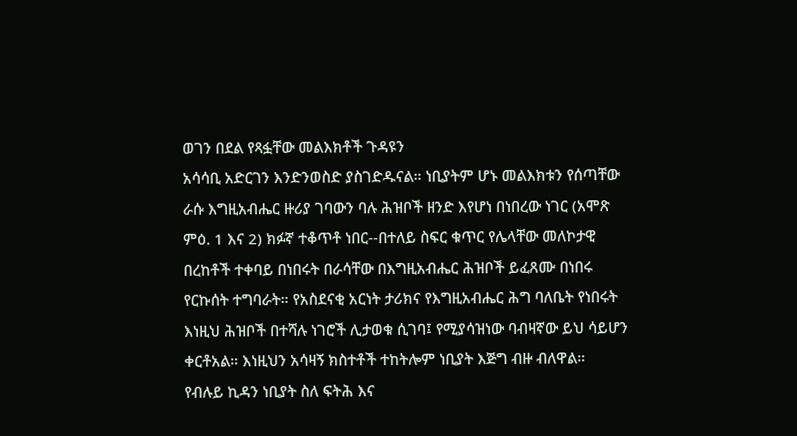ወገን በደል የጻፏቸው መልእክቶች ጉዳዩን
አሳሳቢ አድርገን እንድንወስድ ያስገድዱናል። ነቢያትም ሆኑ መልእክቱን የሰጣቸው
ራሱ እግዚአብሔር ዙሪያ ገባውን ባሉ ሕዝቦች ዘንድ እየሆነ በነበረው ነገር (አሞጽ
ምዕ. 1 እና 2) ክፉኛ ተቆጥቶ ነበር--በተለይ ስፍር ቁጥር የሌላቸው መለኮታዊ
በረከቶች ተቀባይ በነበሩት በራሳቸው በእግዚአብሔር ሕዝቦች ይፈጸሙ በነበሩ
የርኩሰት ተግባራት። የአስደናቂ አርነት ታሪክና የእግዚአብሔር ሕግ ባለቤት የነበሩት
እነዚህ ሕዝቦች በተሻሉ ነገሮች ሊታወቁ ሲገባ፤ የሚያሳዝነው ባብዛኛው ይህ ሳይሆን
ቀርቶአል። እነዚህን አሳዛኝ ክስተቶች ተከትሎም ነቢያት እጅግ ብዙ ብለዋል።
የብሉይ ኪዳን ነቢያት ስለ ፍትሕ እና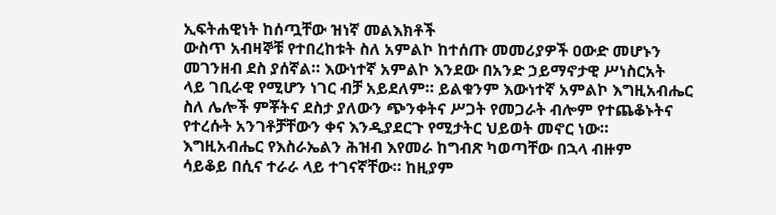ኢፍትሐዊነት ከሰጧቸው ዝነኛ መልእክቶች
ውስጥ አብዛኞቹ የተበረከቱት ስለ አምልኮ ከተሰጡ መመሪያዎች ዐውድ መሆኑን
መገንዘብ ደስ ያሰኛል። እውነተኛ አምልኮ እንደው በአንድ ኃይማኖታዊ ሥነስርአት
ላይ ገቢራዊ የሚሆን ነገር ብቻ አይደለም። ይልቁንም እውነተኛ አምልኮ እግዚአብሔር
ስለ ሌሎች ምቾትና ደስታ ያለውን ጭንቀትና ሥጋት የመጋራት ብሎም የተጨቆኑትና
የተረሱት አንገቶቻቸውን ቀና እንዲያደርጉ የሚታትር ህይወት መኖር ነው።
እግዚአብሔር የእስራኤልን ሕዝብ እየመራ ከግብጽ ካወጣቸው በኋላ ብዙም
ሳይቆይ በሲና ተራራ ላይ ተገናኛቸው። ከዚያም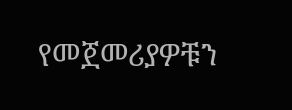የመጀመሪያዎቹን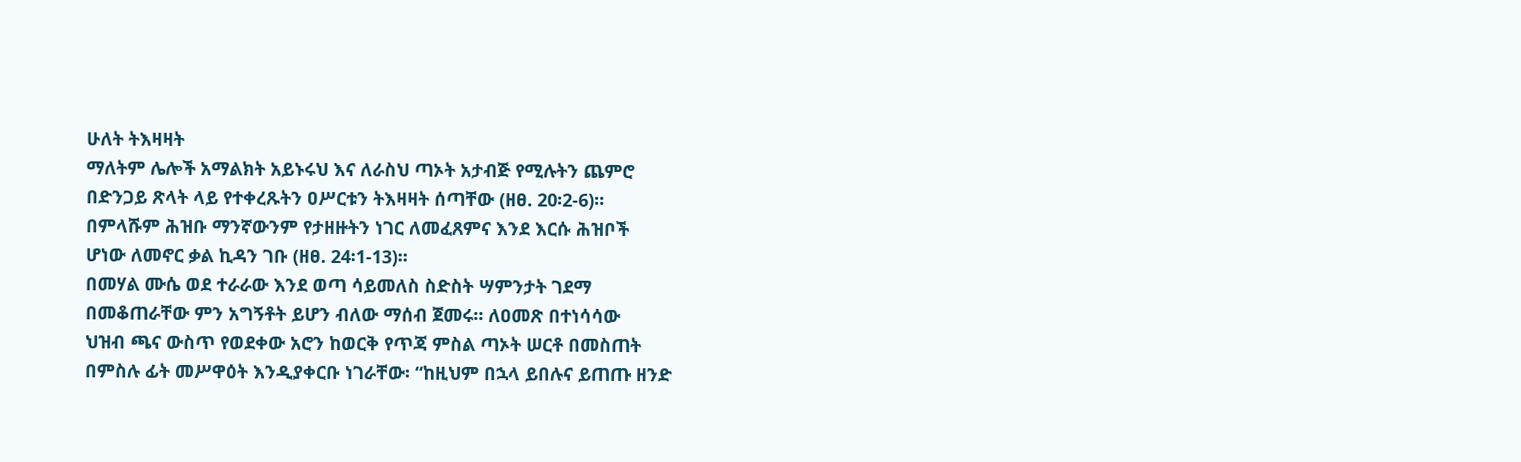ሁለት ትእዛዛት
ማለትም ሌሎች አማልክት አይኑሩህ እና ለራስህ ጣኦት አታብጅ የሚሉትን ጨምሮ
በድንጋይ ጽላት ላይ የተቀረጹትን ዐሥርቱን ትእዛዛት ሰጣቸው (ዘፀ. 20፡2-6)።
በምላሹም ሕዝቡ ማንኛውንም የታዘዙትን ነገር ለመፈጸምና እንደ እርሱ ሕዝቦች
ሆነው ለመኖር ቃል ኪዳን ገቡ (ዘፀ. 24፡1-13)።
በመሃል ሙሴ ወደ ተራራው እንደ ወጣ ሳይመለስ ስድስት ሣምንታት ገደማ
በመቆጠራቸው ምን አግኝቶት ይሆን ብለው ማሰብ ጀመሩ። ለዐመጽ በተነሳሳው
ህዝብ ጫና ውስጥ የወደቀው አሮን ከወርቅ የጥጃ ምስል ጣኦት ሠርቶ በመስጠት
በምስሉ ፊት መሥዋዕት እንዲያቀርቡ ነገራቸው፡ “ከዚህም በኋላ ይበሉና ይጠጡ ዘንድ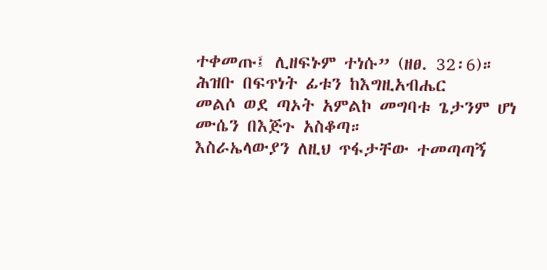ተቀመጡ፤ ሊዘፍኑም ተነሱ” (ዘፀ. 32፡6)። ሕዝቡ በፍጥነት ፊቱን ከእግዚአብሔር
መልሶ ወደ ጣኦት አምልኮ መግባቱ ጌታንም ሆነ ሙሴን በእጅጉ አስቆጣ።
እስራኤላውያን ለዚህ ጥፋታቸው ተመጣጣኝ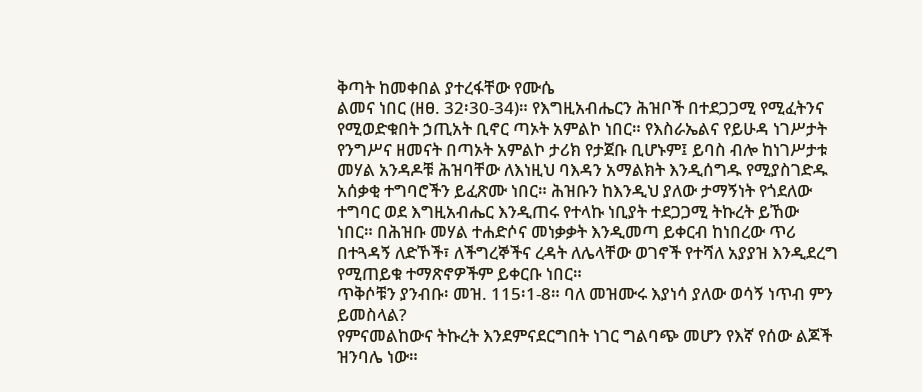ቅጣት ከመቀበል ያተረፋቸው የሙሴ
ልመና ነበር (ዘፀ. 32፡30-34)። የእግዚአብሔርን ሕዝቦች በተደጋጋሚ የሚፈትንና
የሚወድቁበት ኃጢአት ቢኖር ጣኦት አምልኮ ነበር። የእስራኤልና የይሁዳ ነገሥታት
የንግሥና ዘመናት በጣኦት አምልኮ ታሪክ የታጀቡ ቢሆኑም፤ ይባስ ብሎ ከነገሥታቱ
መሃል አንዳዶቹ ሕዝባቸው ለእነዚህ ባእዳን አማልክት እንዲሰግዱ የሚያስገድዱ
አሰቃቂ ተግባሮችን ይፈጽሙ ነበር። ሕዝቡን ከእንዲህ ያለው ታማኝነት የጎደለው
ተግባር ወደ እግዚአብሔር እንዲጠሩ የተላኩ ነቢያት ተደጋጋሚ ትኩረት ይኸው
ነበር። በሕዝቡ መሃል ተሐድሶና መነቃቃት እንዲመጣ ይቀርብ ከነበረው ጥሪ
በተጓዳኝ ለድኾች፣ ለችግረኞችና ረዳት ለሌላቸው ወገኖች የተሻለ አያያዝ እንዲደረግ
የሚጠይቁ ተማጽኖዎችም ይቀርቡ ነበር።
ጥቅሶቹን ያንብቡ፡ መዝ. 115፡1-8። ባለ መዝሙሩ እያነሳ ያለው ወሳኝ ነጥብ ምን
ይመስላል?
የምናመልከውና ትኩረት እንደምናደርግበት ነገር ግልባጭ መሆን የእኛ የሰው ልጆች
ዝንባሌ ነው።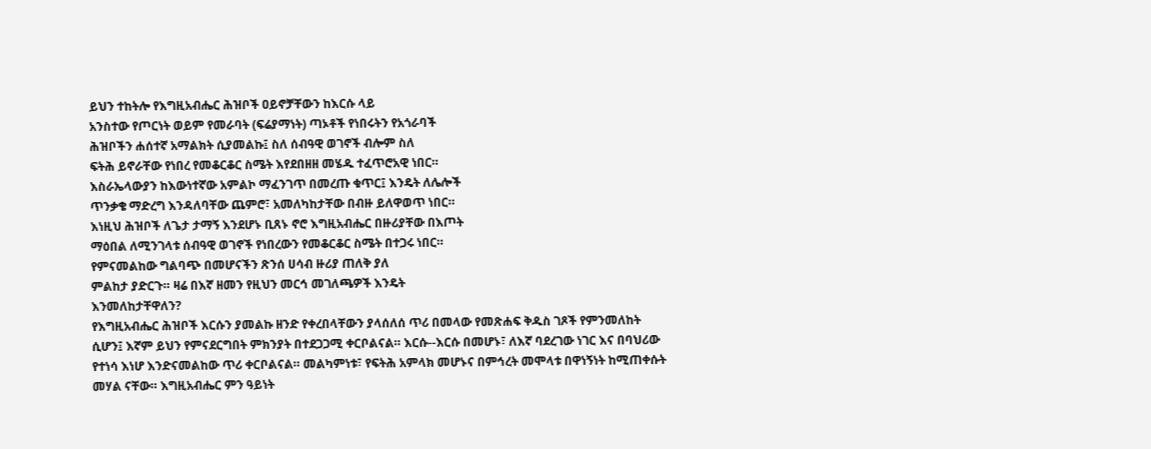ይህን ተከትሎ የእግዚአብሔር ሕዝቦች ዐይኖቻቸውን ከእርሱ ላይ
አንስተው የጦርነት ወይም የመራባት (ፍሬያማነት) ጣኦቶች የነበሩትን የአጎራባች
ሕዝቦችን ሐሰተኛ አማልክት ሲያመልኩ፤ ስለ ሰብዓዊ ወገኖች ብሎም ስለ
ፍትሕ ይኖራቸው የነበረ የመቆርቆር ስሜት እየደበዘዘ መሄዱ ተፈጥሮአዊ ነበር።
እስራኤላውያን ከእውነተኛው አምልኮ ማፈንገጥ በመረጡ ቁጥር፤ እንዴት ለሌሎች
ጥንቃቄ ማድረግ እንዳለባቸው ጨምሮ፣ አመለካከታቸው በብዙ ይለዋወጥ ነበር።
እነዚህ ሕዝቦች ለጌታ ታማኝ እንደሆኑ ቢጸኑ ኖሮ እግዚአብሔር በዙሪያቸው በእጦት
ማዕበል ለሚንገላቱ ሰብዓዊ ወገኖች የነበረውን የመቆርቆር ስሜት በተጋሩ ነበር።
የምናመልከው ግልባጭ በመሆናችን ጽንሰ ሀሳብ ዙሪያ ጠለቅ ያለ
ምልከታ ያድርጉ። ዛሬ በእኛ ዘመን የዚህን መርኅ መገለጫዎች እንዴት
እንመለከታቸዋለን?
የእግዚአብሔር ሕዝቦች እርሱን ያመልኩ ዘንድ የቀረበላቸውን ያላሰለሰ ጥሪ በመላው የመጽሐፍ ቅዱስ ገጾች የምንመለከት ሲሆን፤ እኛም ይህን የምናደርግበት ምክንያት በተደጋጋሚ ቀርቦልናል። እርሱ--እርሱ በመሆኑ፣ ለእኛ ባደረገው ነገር እና በባህሪው የተነሳ እነሆ እንድናመልከው ጥሪ ቀርቦልናል። መልካምነቱ፣ የፍትሕ አምላክ መሆኑና በምኅረት መሞላቱ በዋነኝነት ከሚጠቀሱት መሃል ናቸው። እግዚአብሔር ምን ዓይነት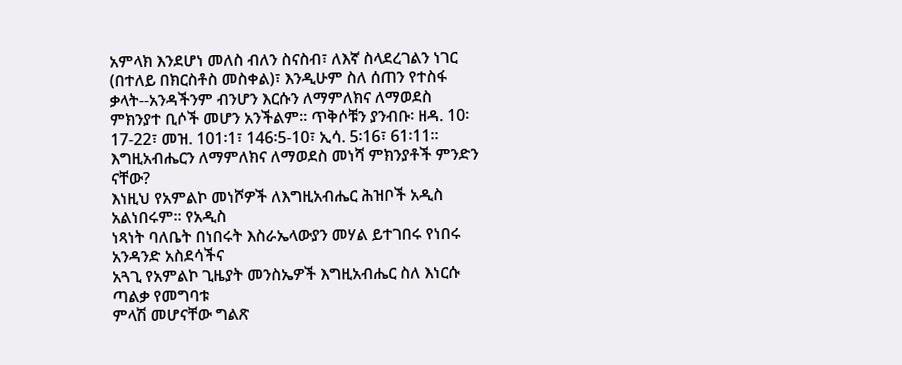አምላክ እንደሆነ መለስ ብለን ስናስብ፣ ለእኛ ስላደረገልን ነገር (በተለይ በክርስቶስ መስቀል)፣ እንዲሁም ስለ ሰጠን የተስፋ ቃላት--አንዳችንም ብንሆን እርሱን ለማምለክና ለማወደስ ምክንያተ ቢሶች መሆን አንችልም። ጥቅሶቹን ያንብቡ፡ ዘዳ. 10፡17-22፣ መዝ. 101፡1፣ 146፡5-10፣ ኢሳ. 5፡16፣ 61፡11። እግዚአብሔርን ለማምለክና ለማወደስ መነሻ ምክንያቶች ምንድን ናቸው?
እነዚህ የአምልኮ መነሾዎች ለእግዚአብሔር ሕዝቦች አዲስ አልነበሩም። የአዲስ
ነጻነት ባለቤት በነበሩት እስራኤላውያን መሃል ይተገበሩ የነበሩ አንዳንድ አስደሳችና
አጓጊ የአምልኮ ጊዜያት መንስኤዎች እግዚአብሔር ስለ እነርሱ ጣልቃ የመግባቱ
ምላሽ መሆናቸው ግልጽ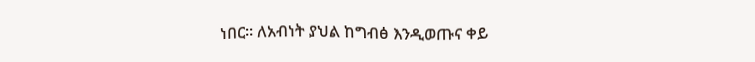ነበር። ለአብነት ያህል ከግብፅ እንዲወጡና ቀይ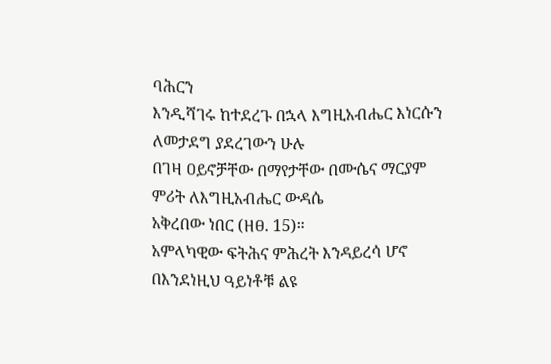ባሕርን
እንዲሻገሩ ከተደረጉ በኋላ እግዚአብሔር እነርሱን ለመታደግ ያደረገውን ሁሉ
በገዛ ዐይኖቻቸው በማየታቸው በሙሴና ማርያም ምሪት ለእግዚአብሔር ውዳሴ
አቅረበው ነበር (ዘፀ. 15)።
አምላካዊው ፍትሕና ምሕረት እንዳይረሳ ሆኖ በእንደነዚህ ዓይነቶቹ ልዩ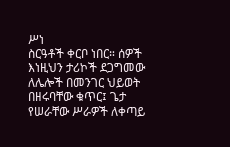ሥነ
ስርዓቶች ቀርቦ ነበር። ሰዎች እነዚህን ታሪኮች ደጋግመው ለሌሎች በመንገር ህይወት
በዘሩባቸው ቁጥር፤ ጌታ የሠራቸው ሥራዎች ለቀጣይ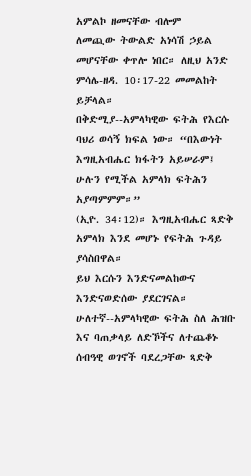አምልኮ ዘመናቸው ብሎም
ለመጪው ትውልድ አነሳሽ ኃይል መሆናቸው ቀጥሎ ነበር። ለዚህ አንድ ምሳሌ-ዘዳ. 10፡17-22 መመልከት ይቻላል።
በቅድሚያ--አምላካዊው ፍትሕ የእርሱ ባህሪ ወሳኝ ክፍል ነው። “በእውነት
እግዚአብሔር ክፋትን አይሠራም፤ ሁሉን የሚችል አምላክ ፍትሕን አያጣምምም።”
(ኢዮ. 34፡12)። እግዚአብሔር ጻድቅ አምላክ እንደ መሆኑ የፍትሕ ጉዳይ ያሳስበዋል።
ይህ እርሱን እንድናመልከውና እንድናወድሰው ያደርገናል።
ሁለተኛ--አምላካዊው ፍትሕ ስለ ሕዝቡ እና ባጠቃላይ ለድኾችና ለተጨቆኑ
ሰብዓዊ ወገኖች ባደረጋቸው ጻድቅ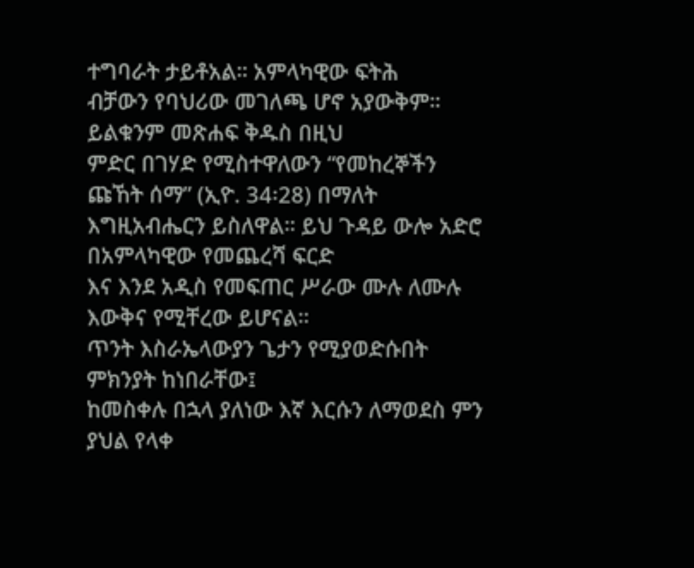ተግባራት ታይቶአል። አምላካዊው ፍትሕ
ብቻውን የባህሪው መገለጫ ሆኖ አያውቅም። ይልቁንም መጽሐፍ ቅዱስ በዚህ
ምድር በገሃድ የሚስተዋለውን “የመከረኞችን ጩኸት ሰማ” (ኢዮ. 34፡28) በማለት
እግዚአብሔርን ይስለዋል። ይህ ጉዳይ ውሎ አድሮ በአምላካዊው የመጨረሻ ፍርድ
እና እንደ አዲስ የመፍጠር ሥራው ሙሉ ለሙሉ እውቅና የሚቸረው ይሆናል።
ጥንት እስራኤላውያን ጌታን የሚያወድሱበት ምክንያት ከነበራቸው፤
ከመስቀሉ በኋላ ያለነው እኛ እርሱን ለማወደስ ምን ያህል የላቀ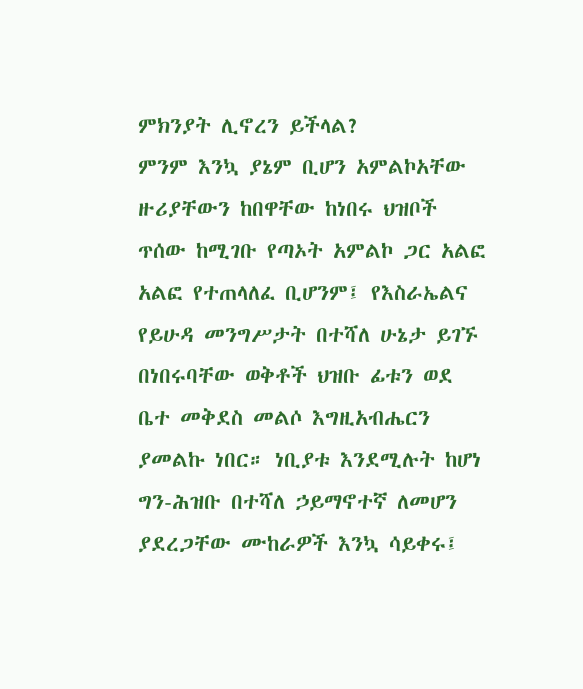ምክንያት ሊኖረን ይችላል?
ምንም እንኳ ያኔም ቢሆን አምልኮአቸው ዙሪያቸውን ከበዋቸው ከነበሩ ህዝቦች
ጥሰው ከሚገቡ የጣኦት አምልኮ ጋር አልፎ አልፎ የተጠላለፈ ቢሆንም፤ የእስራኤልና
የይሁዳ መንግሥታት በተሻለ ሁኔታ ይገኙ በነበሩባቸው ወቅቶች ህዝቡ ፊቱን ወደ
ቤተ መቅደስ መልሶ እግዚአብሔርን ያመልኩ ነበር። ነቢያቱ እንደሚሉት ከሆነ ግን-ሕዝቡ በተሻለ ኃይማኖተኛ ለመሆን ያደረጋቸው ሙከራዎች እንኳ ሳይቀሩ፤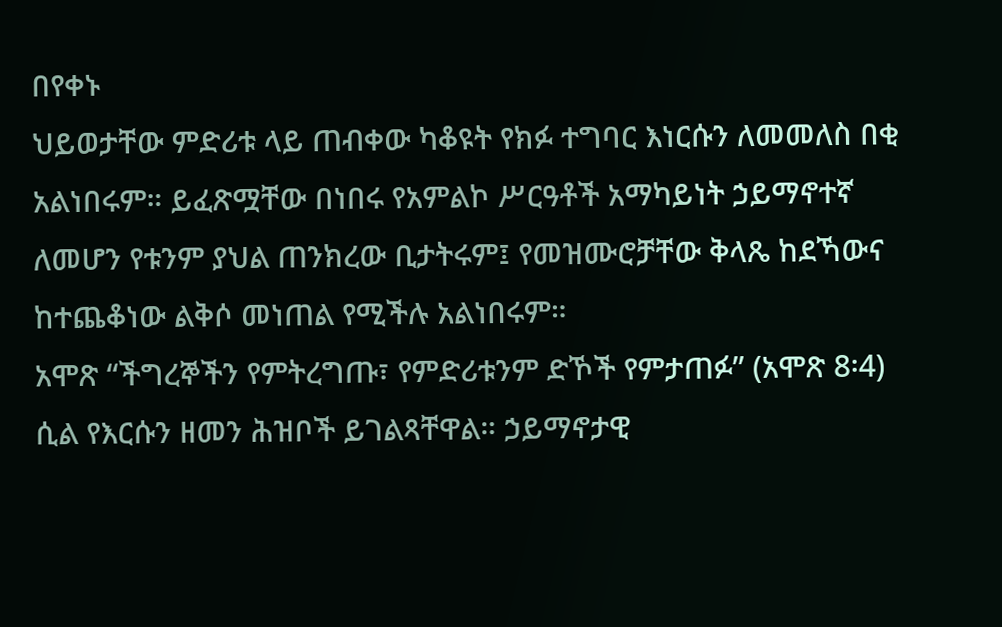በየቀኑ
ህይወታቸው ምድሪቱ ላይ ጠብቀው ካቆዩት የክፉ ተግባር እነርሱን ለመመለስ በቂ
አልነበሩም። ይፈጽሟቸው በነበሩ የአምልኮ ሥርዓቶች አማካይነት ኃይማኖተኛ
ለመሆን የቱንም ያህል ጠንክረው ቢታትሩም፤ የመዝሙሮቻቸው ቅላጼ ከደኻውና
ከተጨቆነው ልቅሶ መነጠል የሚችሉ አልነበሩም።
አሞጽ “ችግረኞችን የምትረግጡ፣ የምድሪቱንም ድኾች የምታጠፉ” (አሞጽ 8፡4)
ሲል የእርሱን ዘመን ሕዝቦች ይገልጻቸዋል። ኃይማኖታዊ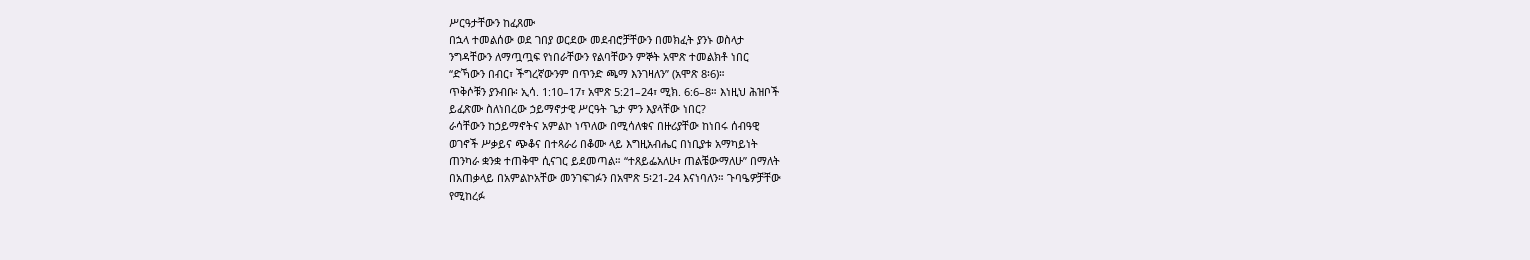ሥርዓታቸውን ከፈጸሙ
በኋላ ተመልሰው ወደ ገበያ ወርደው መደብሮቻቸውን በመክፈት ያንኑ ወስላታ
ንግዳቸውን ለማጧጧፍ የነበራቸውን የልባቸውን ምኞት አሞጽ ተመልክቶ ነበር
“ድኻውን በብር፣ ችግረኛውንም በጥንድ ጫማ እንገዛለን” (አሞጽ 8፡6)።
ጥቅሶቹን ያንብቡ፡ ኢሳ. 1:10–17፣ አሞጽ 5:21–24፣ ሚክ. 6:6–8። እነዚህ ሕዝቦች
ይፈጽሙ ስለነበረው ኃይማኖታዊ ሥርዓት ጌታ ምን እያላቸው ነበር?
ራሳቸውን ከኃይማኖትና አምልኮ ነጥለው በሚሳለቁና በዙሪያቸው ከነበሩ ሰብዓዊ
ወገኖች ሥቃይና ጭቆና በተጻራሪ በቆሙ ላይ እግዚአብሔር በነቢያቱ አማካይነት
ጠንካራ ቋንቋ ተጠቅሞ ሲናገር ይደመጣል። “ተጸይፌአለሁ፣ ጠልቼውማለሁ” በማለት
በአጠቃላይ በአምልኮአቸው መንገፍገፉን በአሞጽ 5፡21-24 እናነባለን። ጉባዔዎቻቸው
የሚከረፉ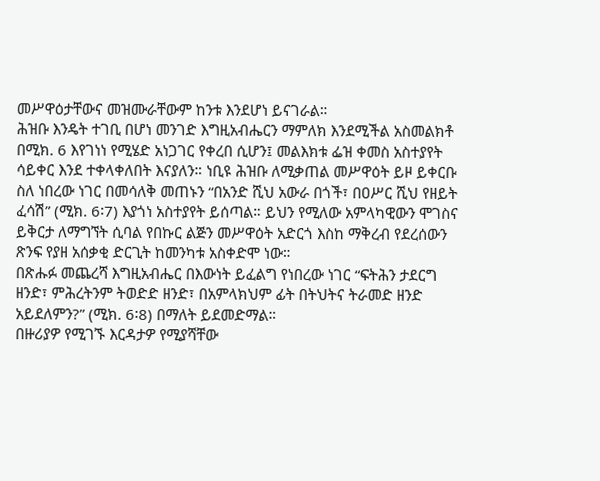መሥዋዕታቸውና መዝሙራቸውም ከንቱ እንደሆነ ይናገራል።
ሕዝቡ እንዴት ተገቢ በሆነ መንገድ እግዚአብሔርን ማምለክ እንደሚችል አስመልክቶ
በሚክ. 6 እየገነነ የሚሄድ አነጋገር የቀረበ ሲሆን፤ መልእክቱ ፌዝ ቀመስ አስተያየት
ሳይቀር እንደ ተቀላቀለበት እናያለን። ነቢዩ ሕዝቡ ለሚቃጠል መሥዋዕት ይዞ ይቀርቡ
ስለ ነበረው ነገር በመሳለቅ መጠኑን “በአንድ ሺህ አውራ በጎች፣ በዐሥር ሺህ የዘይት
ፈሳሽ” (ሚክ. 6፡7) እያጎነ አስተያየት ይሰጣል። ይህን የሚለው አምላካዊውን ሞገስና
ይቅርታ ለማግኘት ሲባል የበኩር ልጅን መሥዋዕት አድርጎ እስከ ማቅረብ የደረሰውን
ጽንፍ የያዘ አሰቃቂ ድርጊት ከመንካቱ አስቀድሞ ነው።
በጽሑፉ መጨረሻ እግዚአብሔር በእውነት ይፈልግ የነበረው ነገር “ፍትሕን ታደርግ
ዘንድ፣ ምሕረትንም ትወድድ ዘንድ፣ በአምላክህም ፊት በትህትና ትራመድ ዘንድ
አይደለምን?” (ሚክ. 6፡8) በማለት ይደመድማል።
በዙሪያዎ የሚገኙ እርዳታዎ የሚያሻቸው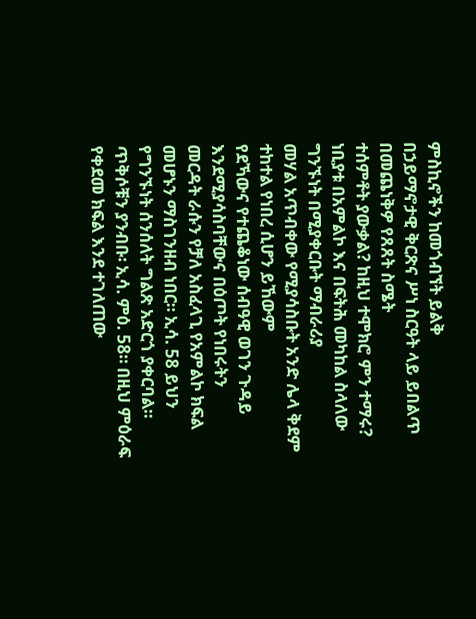ምስኪኖችን ከመጎብኘት ይልቅ
በኃይማኖታዊ ቅርጽና ሥነ ስርዓት ላይ ይበልጥ በመጨነቅዎ የጸጸት ስሜት
ተሰምቶት ያውቃል? ከዚህ ተሞክሮ ምን ተማሩ?
ነቢያቱ በአምልኮ እና በፍትሕ መካከል ስላለው ግንኙነት በሚያቀርቡት ማብራሪያ
መሃል አጥብቀው የሚያሳስቡት አንድ ሌላ ቅደም ተከተል የነበረ ሲሆን ይኸውም
የደኻውና የተጨቆነው ሰብዓዊ ወገን ጉዳይ እንደሚያሳስባቸውና በዕጦት የነበሩትን
መርዳት ራሱን የቻለ አስፈላጊ የአምልኮ ክፍል መሆኑን ማስገንዘብ ነበር። ኢሳ. 58 ይህን
የግንኙነት ሰንሰለት ግልጽ አድርጎ ያቀርባል።
ጥቅሶቹን ያንብቡ፡ ኢሳ. ምዕ. 58። በዚህ ምዕራፍ የቀደመ ክፍል እንደ ተገለጠው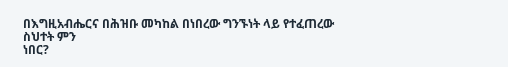በእግዚአብሔርና በሕዝቡ መካከል በነበረው ግንኙነት ላይ የተፈጠረው ስህተት ምን
ነበር?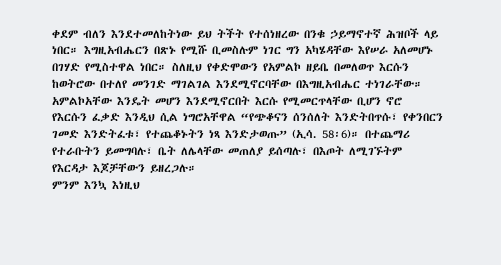ቀደም ብለን እንደተመለከትነው ይህ ትችት የተሰነዘረው በንቁ ኃይማኖተኛ ሕዝቦች ላይ
ነበር። እግዚአብሔርን በጽኑ የሚሹ ቢመስሉም ነገር ግን አካሄዳቸው እየሠራ አለመሆኑ
በገሃድ የሚስተዋል ነበር። ስለዚህ የቀድሞውን የአምልኮ ዘይቤ በመለወጥ እርሱን
ከወትሮው በተለየ መንገድ ማገልገል እንደሚኖርባቸው በእግዚአብሔር ተነገራቸው።
አምልኮአቸው እንዴት መሆን እንደሚኖርበት እርሱ የሚመርጥላቸው ቢሆን ኖሮ
የእርሱን ፈቃድ እንዲህ ሲል ነግሮአቸዋል “የጭቆናን ሰንሰለት እንድትበጥሱ፣ የቀንበርን
ገመድ እንድትፈቱ፣ የተጨቆኑትን ነጻ እንድታወጡ” (ኢሳ. 58፡6)። በተጨማሪ
የተራቡትን ይመግባሉ፣ ቤት ለሌላቸው መጠለያ ይሰጣሉ፣ በእጦት ለሚገኙትም
የእርዳታ እጆቻቸውን ይዘረጋሉ።
ምንም እንኳ እነዚህ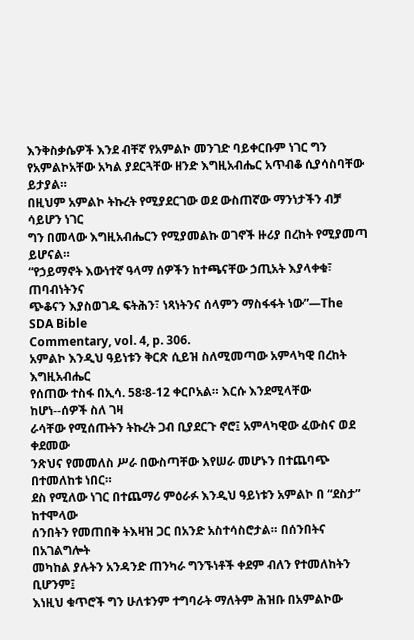እንቅስቃሴዎች እንደ ብቸኛ የአምልኮ መንገድ ባይቀርቡም ነገር ግን
የአምልኮአቸው አካል ያደርጓቸው ዘንድ እግዚአብሔር አጥብቆ ሲያሳስባቸው ይታያል።
በዚህም አምልኮ ትኩረት የሚያደርገው ወደ ውስጠኛው ማንነታችን ብቻ ሳይሆን ነገር
ግን በመላው እግዚአብሔርን የሚያመልኩ ወገኖች ዙሪያ በረከት የሚያመጣ ይሆናል።
“የኃይማኖት እውነተኛ ዓላማ ሰዎችን ከተጫናቸው ኃጢአት እያላቀቁ፣ ጠባብነትንና
ጭቆናን እያስወገዱ ፍትሕን፣ ነጻነትንና ሰላምን ማስፋፋት ነው”—The SDA Bible
Commentary, vol. 4, p. 306.
አምልኮ እንዲህ ዓይነቱን ቅርጽ ሲይዝ ስለሚመጣው አምላካዊ በረከት እግዚአብሔር
የሰጠው ተስፋ በኢሳ. 58፡8-12 ቀርቦአል። እርሱ እንደሚላቸው ከሆነ--ሰዎች ስለ ገዛ
ራሳቸው የሚሰጡትን ትኩረት ጋብ ቢያደርጉ ኖሮ፤ አምላካዊው ፈውስና ወደ ቀደመው
ንጽህና የመመለስ ሥራ በውስጣቸው እየሠራ መሆኑን በተጨባጭ በተመለከቱ ነበር።
ደስ የሚለው ነገር በተጨማሪ ምዕራፉ እንዲህ ዓይነቱን አምልኮ በ “ደስታ” ከተሞላው
ሰንበትን የመጠበቅ ትእዛዝ ጋር በአንድ አስተሳስሮታል። በሰንበትና በአገልግሎት
መካከል ያሉትን አንዳንድ ጠንካራ ግንኙነቶች ቀደም ብለን የተመለከትን ቢሆንም፤
እነዚህ ቁጥሮች ግን ሁለቱንም ተግባራት ማለትም ሕዝቡ በአምልኮው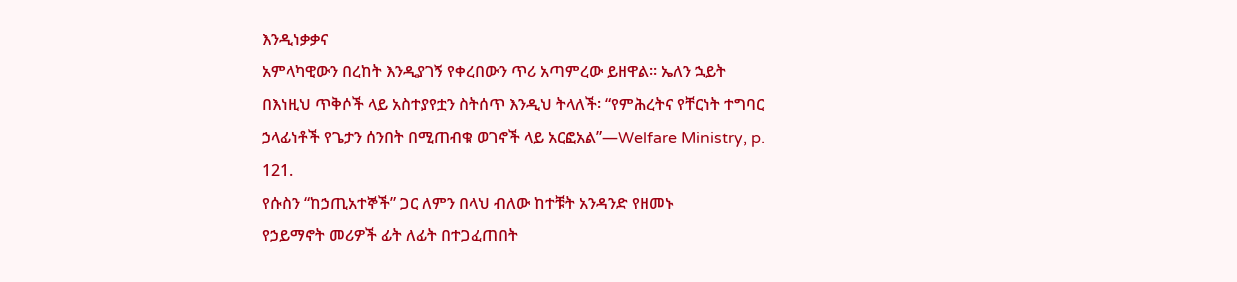እንዲነቃቃና
አምላካዊውን በረከት እንዲያገኝ የቀረበውን ጥሪ አጣምረው ይዘዋል። ኤለን ኋይት
በእነዚህ ጥቅሶች ላይ አስተያየቷን ስትሰጥ እንዲህ ትላለች፡ “የምሕረትና የቸርነት ተግባር
ኃላፊነቶች የጌታን ሰንበት በሚጠብቁ ወገኖች ላይ አርፎአል”—Welfare Ministry, p.
121.
የሱስን “ከኃጢአተኞች” ጋር ለምን በላህ ብለው ከተቹት አንዳንድ የዘመኑ
የኃይማኖት መሪዎች ፊት ለፊት በተጋፈጠበት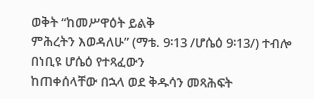ወቅት “ከመሥዋዕት ይልቅ
ምሕረትን እወዳለሁ” (ማቴ. 9፡13 /ሆሴዕ 9፡13/) ተብሎ በነቢዩ ሆሴዕ የተጻፈውን
ከጠቀሰላቸው በኋላ ወደ ቅዱሳን መጻሕፍት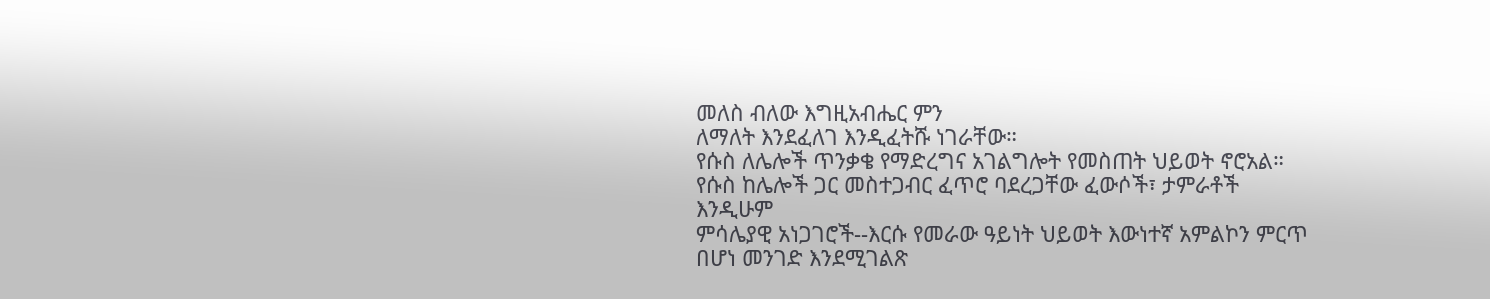መለስ ብለው እግዚአብሔር ምን
ለማለት እንደፈለገ እንዲፈትሹ ነገራቸው።
የሱስ ለሌሎች ጥንቃቄ የማድረግና አገልግሎት የመስጠት ህይወት ኖሮአል።
የሱስ ከሌሎች ጋር መስተጋብር ፈጥሮ ባደረጋቸው ፈውሶች፣ ታምራቶች እንዲሁም
ምሳሌያዊ አነጋገሮች--እርሱ የመራው ዓይነት ህይወት እውነተኛ አምልኮን ምርጥ
በሆነ መንገድ እንደሚገልጽ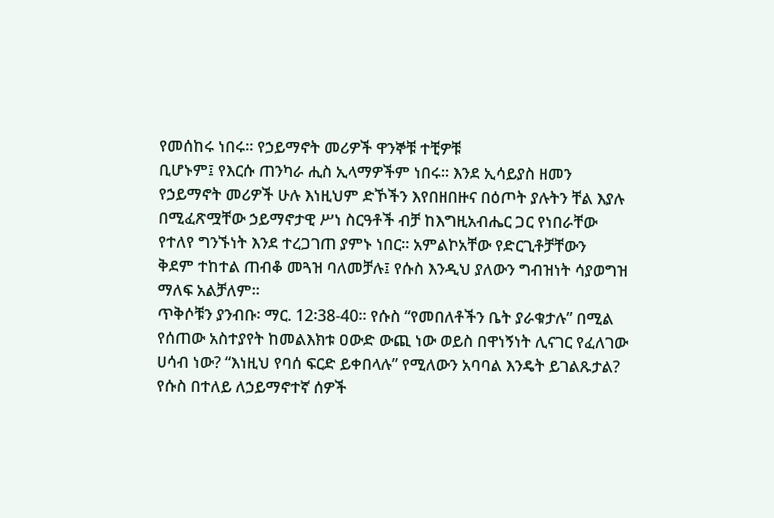የመሰከሩ ነበሩ። የኃይማኖት መሪዎች ዋንኞቹ ተቺዎቹ
ቢሆኑም፤ የእርሱ ጠንካራ ሒስ ኢላማዎችም ነበሩ። እንደ ኢሳይያስ ዘመን
የኃይማኖት መሪዎች ሁሉ እነዚህም ድኾችን እየበዘበዙና በዕጦት ያሉትን ቸል እያሉ
በሚፈጽሟቸው ኃይማኖታዊ ሥነ ስርዓቶች ብቻ ከእግዚአብሔር ጋር የነበራቸው
የተለየ ግንኙነት እንደ ተረጋገጠ ያምኑ ነበር። አምልኮአቸው የድርጊቶቻቸውን
ቅደም ተከተል ጠብቆ መጓዝ ባለመቻሉ፤ የሱስ እንዲህ ያለውን ግብዝነት ሳያወግዝ
ማለፍ አልቻለም።
ጥቅሶቹን ያንብቡ፡ ማር. 12፡38-40። የሱስ “የመበለቶችን ቤት ያራቁታሉ” በሚል
የሰጠው አስተያየት ከመልእክቱ ዐውድ ውጪ ነው ወይስ በዋነኝነት ሊናገር የፈለገው
ሀሳብ ነው? “እነዚህ የባሰ ፍርድ ይቀበላሉ” የሚለውን አባባል እንዴት ይገልጹታል?
የሱስ በተለይ ለኃይማኖተኛ ሰዎች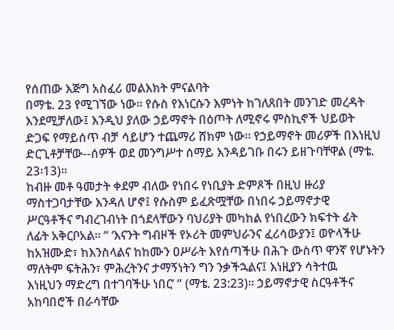የሰጠው እጅግ አስፈሪ መልእክት ምናልባት
በማቴ. 23 የሚገኘው ነው። የሱስ የእነርሱን እምነት ከገለጸበት መንገድ መረዳት
እንደሚቻለው፤ እንዲህ ያለው ኃይማኖት በዕጦት ለሚኖሩ ምስኪኖች ህይወት
ድጋፍ የማይሰጥ ብቻ ሳይሆን ተጨማሪ ሸክም ነው። የኃይማኖት መሪዎች በእነዚህ
ድርጊቶቻቸው--ሰዎች ወደ መንግሥተ ሰማይ እንዳይገቡ በሩን ይዘጉባቸዋል (ማቴ.
23፡13)።
ከብዙ መቶ ዓመታት ቀደም ብለው የነበሩ የነቢያት ድምጾች በዚህ ዙሪያ
ማስተጋባታቸው እንዳለ ሆኖ፤ የሱስም ይፈጽሟቸው በነበሩ ኃይማኖታዊ
ሥርዓቶችና ግብረገብነት በጎደላቸውን ባህሪያት መካከል የነበረውን ክፍተት ፊት
ለፊት አቅርቦአል። “ ‘እናንት ግብዞች የኦሪት መምህራንና ፈሪሳውያን፤ ወዮላችሁ
ከአዝሙድ፣ ከእንስላልና ከከሙን ዐሥራት እየሰጣችሁ በሕጉ ውስጥ ዋንኛ የሆኑትን
ማለትም ፍትሕን፣ ምሕረትንና ታማኝነትን ግን ንቃችኋልና፤ እነዚያን ሳትተዉ
እነዚህን ማድረግ በተገባችሁ ነበር’ ” (ማቴ. 23:23)። ኃይማኖታዊ ስርዓቶችና
አከባበሮች በራሳቸው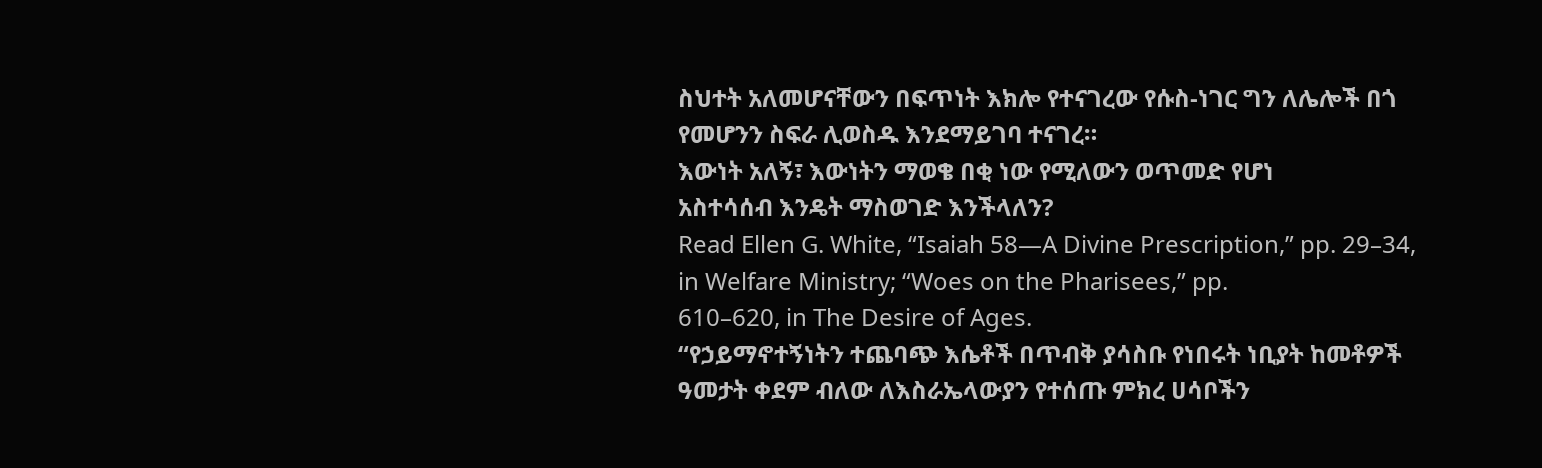ስህተት አለመሆናቸውን በፍጥነት እክሎ የተናገረው የሱስ-ነገር ግን ለሌሎች በጎ የመሆንን ስፍራ ሊወስዱ እንደማይገባ ተናገረ።
እውነት አለኝ፣ እውነትን ማወቄ በቂ ነው የሚለውን ወጥመድ የሆነ
አስተሳሰብ እንዴት ማስወገድ እንችላለን?
Read Ellen G. White, “Isaiah 58—A Divine Prescription,” pp. 29–34, in Welfare Ministry; “Woes on the Pharisees,” pp.
610–620, in The Desire of Ages.
“የኃይማኖተኝነትን ተጨባጭ እሴቶች በጥብቅ ያሳስቡ የነበሩት ነቢያት ከመቶዎች
ዓመታት ቀደም ብለው ለእስራኤላውያን የተሰጡ ምክረ ሀሳቦችን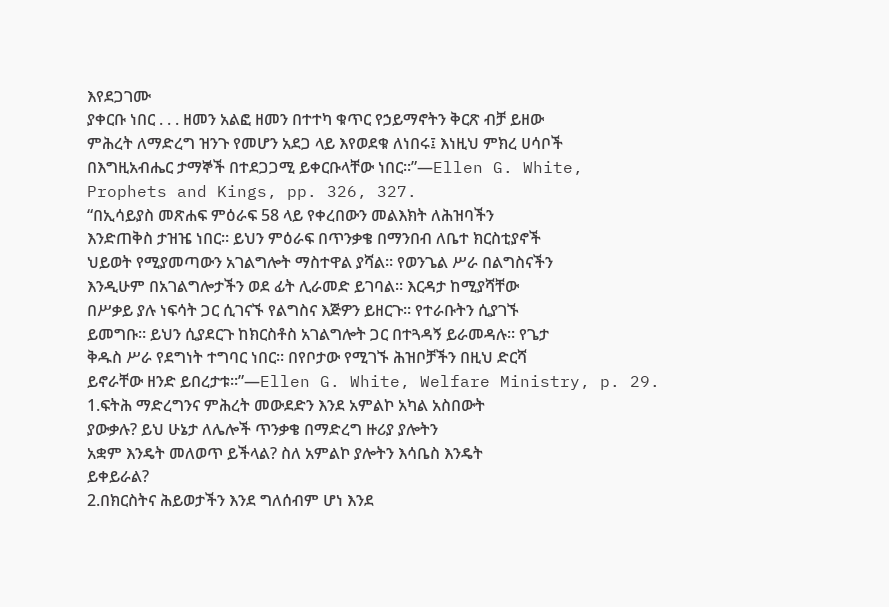እየደጋገሙ
ያቀርቡ ነበር . . . ዘመን አልፎ ዘመን በተተካ ቁጥር የኃይማኖትን ቅርጽ ብቻ ይዘው
ምሕረት ለማድረግ ዝንጉ የመሆን አደጋ ላይ እየወደቁ ለነበሩ፤ እነዚህ ምክረ ሀሳቦች
በእግዚአብሔር ታማኞች በተደጋጋሚ ይቀርቡላቸው ነበር።”—Ellen G. White,
Prophets and Kings, pp. 326, 327.
“በኢሳይያስ መጽሐፍ ምዕራፍ 58 ላይ የቀረበውን መልእክት ለሕዝባችን
እንድጠቅስ ታዝዤ ነበር። ይህን ምዕራፍ በጥንቃቄ በማንበብ ለቤተ ክርስቲያኖች
ህይወት የሚያመጣውን አገልግሎት ማስተዋል ያሻል። የወንጌል ሥራ በልግስናችን
እንዲሁም በአገልግሎታችን ወደ ፊት ሊራመድ ይገባል። እርዳታ ከሚያሻቸው
በሥቃይ ያሉ ነፍሳት ጋር ሲገናኙ የልግስና እጅዎን ይዘርጉ። የተራቡትን ሲያገኙ
ይመግቡ። ይህን ሲያደርጉ ከክርስቶስ አገልግሎት ጋር በተጓዳኝ ይራመዳሉ። የጌታ
ቅዱስ ሥራ የደግነት ተግባር ነበር። በየቦታው የሚገኙ ሕዝቦቻችን በዚህ ድርሻ
ይኖራቸው ዘንድ ይበረታቱ።”—Ellen G. White, Welfare Ministry, p. 29.
1.ፍትሕ ማድረግንና ምሕረት መውደድን እንደ አምልኮ አካል አስበውት
ያውቃሉ? ይህ ሁኔታ ለሌሎች ጥንቃቄ በማድረግ ዙሪያ ያሎትን
አቋም እንዴት መለወጥ ይችላል? ስለ አምልኮ ያሎትን እሳቤስ እንዴት
ይቀይራል?
2.በክርስትና ሕይወታችን እንደ ግለሰብም ሆነ እንደ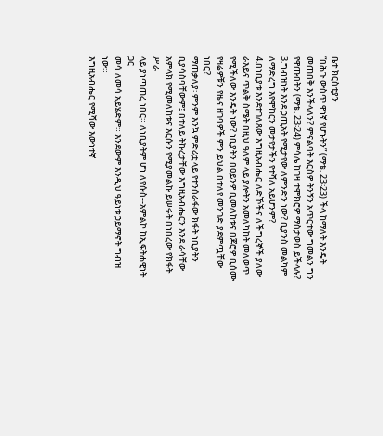ቤተ ክርስቲያን
“በሕጉ ውስጥ ዋነኛ የሆኑትን” (ማቴ. 23፡23) ችላ ከማለት እንዴት
መጠበቅ እንችላለን? ምናልባት እርስዎ ትንኝን አጥርተው ግመልን ግን
የዋጡበትን (ማቴ. 23፡24) ምሳሌ ከገዛ ተሞክሮዎ ማስታወስ ይችላሉ?
3.ግብዝነት እንደ ኃጢአት የሚታየው ለምንድን ነው? ቢያንስ መልካም
ለማድረግ እየሞከርን መታየታችን የተሻለ አይሆንም?
4.በነቢያቱ እንደተገለጸው እግዚአብሔር ለድኾችና ለችግረኞች ያለው
ራእይና ጥልቅ ስሜት በዚህ ዓለም ላይ ያሎትን አመለካከት መለወጥ
የሚችለው እንዴት ነው? ነቢያትን በዐይንዎ ቢመለከቱና በጆሮዎ ቢሰሙ
የዛሬዎቹን የዜና ዘገባዎች ምን ይህል በተለየ መንገድ ያደምጧቸው ነበር?
ማጠቃለያ፡ ምንም እንኳ ምድሪቷ ላይ የተንሰራፋው ክፋት ነቢያትን
ቢያሳስባቸውም፤ በተለይ ትኩረታቸው እግዚአብሔርን እንደ ራሳቸው
አምላክ የሚመለከቱና እርሱን የሚያመልኩ ይሠሩት በነበረው የክፋት ሥራ
ላይ ያነጣጠረ ነበር። ለነቢያትም ሆነ ለየሱስ--አምልኮ ከኢፍትሐዊነት ጋር
መሳ ለመሳ አይሄድም። እንደውም እንዲህ ዓይነቱ ኃይማኖት ግብዝ ነው።
እግዚአብሔር የሚሻው እውነተኛ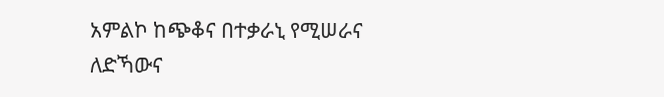አምልኮ ከጭቆና በተቃራኒ የሚሠራና
ለድኻውና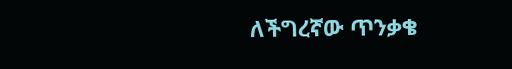ለችግረኛው ጥንቃቄ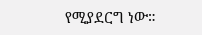የሚያደርግ ነው።